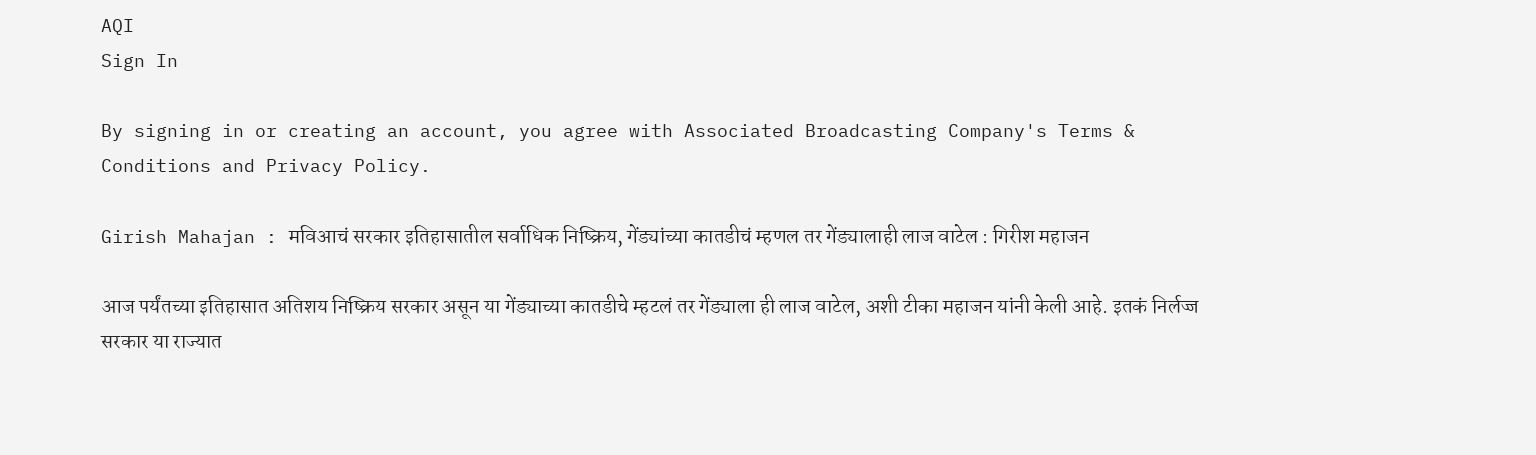AQI
Sign In

By signing in or creating an account, you agree with Associated Broadcasting Company's Terms & Conditions and Privacy Policy.

Girish Mahajan : मविआचं सरकार इतिहासातील सर्वाधिक निष्क्रिय, गेंड्यांच्या कातडीचं म्हणल तर गेंड्यालाही लाज वाटेल : गिरीश महाजन

आज पर्यंतच्या इतिहासात अतिशय निष्क्रिय सरकार असून या गेंड्याच्या कातडीचे म्हटलं तर गेंड्याला ही लाज वाटेल, अशी टीका महाजन यांनी केली आहे. इतकं निर्लज्ज सरकार या राज्यात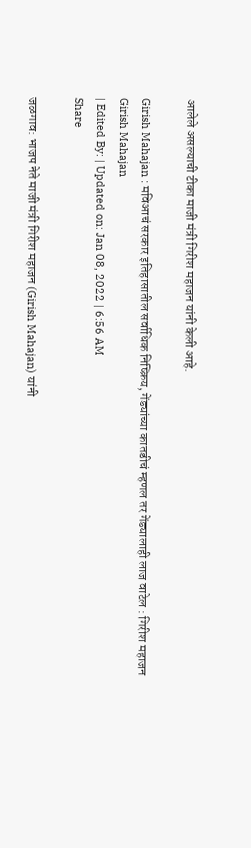आलेले असल्याची टीका माजी मंत्री गिरीश महाजन यांनी केली आहे.

Girish Mahajan : मविआचं सरकार इतिहासातील सर्वाधिक निष्क्रिय, गेंड्यांच्या कातडीचं म्हणल तर गेंड्यालाही लाज वाटेल : गिरीश महाजन
Girish Mahajan
| Edited By: | Updated on: Jan 08, 2022 | 6:56 AM
Share

जळगाव: भाजप नेते माजी मंत्री गिरीश महाजन (Girish Mahajan) यांनी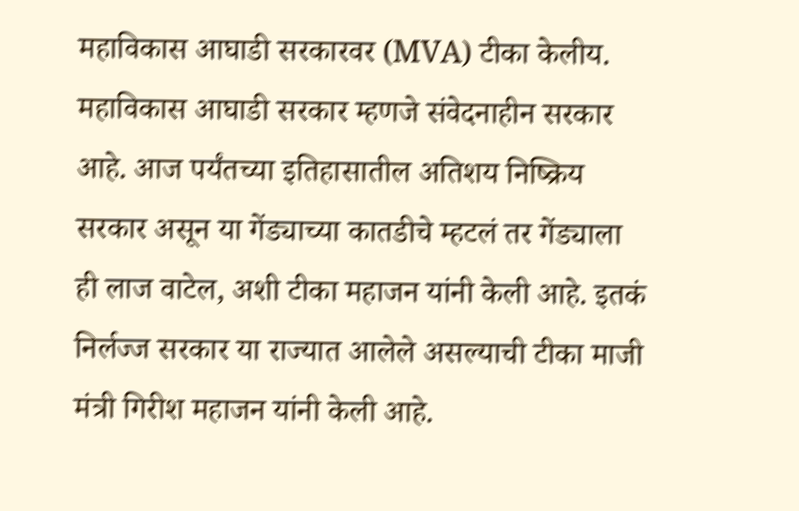महाविकास आघाडी सरकारवर (MVA) टीका केलीय. महाविकास आघाडी सरकार म्हणजे संवेदनाहीन सरकार आहे. आज पर्यंतच्या इतिहासातील अतिशय निष्क्रिय सरकार असून या गेंड्याच्या कातडीचे म्हटलं तर गेंड्याला ही लाज वाटेल, अशी टीका महाजन यांनी केली आहे. इतकं निर्लज्ज सरकार या राज्यात आलेले असल्याची टीका माजी मंत्री गिरीश महाजन यांनी केली आहे.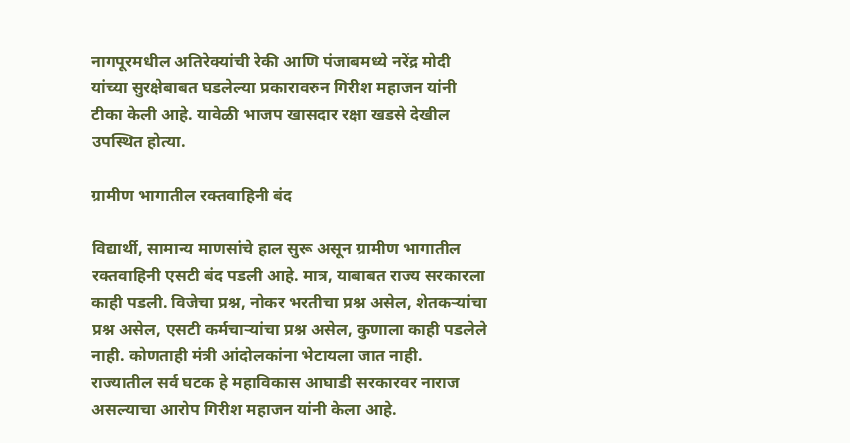नागपूरमधील अतिरेक्यांची रेकी आणि पंजाबमध्ये नरेंद्र मोदी यांच्या सुरक्षेबाबत घडलेल्या प्रकारावरुन गिरीश महाजन यांनी टीका केली आहे. यावेळी भाजप खासदार रक्षा खडसे देखील उपस्थित होत्या.

ग्रामीण भागातील रक्तवाहिनी बंद

विद्यार्थी, सामान्य माणसांचे हाल सुरू असून ग्रामीण भागातील रक्तवाहिनी एसटी बंद पडली आहे. मात्र, याबाबत राज्य सरकारला काही पडली. विजेचा प्रश्न, नोकर भरतीचा प्रश्न असेल, शेतकऱ्यांचा प्रश्न असेल, एसटी कर्मचाऱ्यांचा प्रश्न असेल, कुणाला काही पडलेले नाही. कोणताही मंत्री आंदोलकांना भेटायला जात नाही. राज्यातील सर्व घटक हे महाविकास आघाडी सरकारवर नाराज असल्याचा आरोप गिरीश महाजन यांनी केला आहे.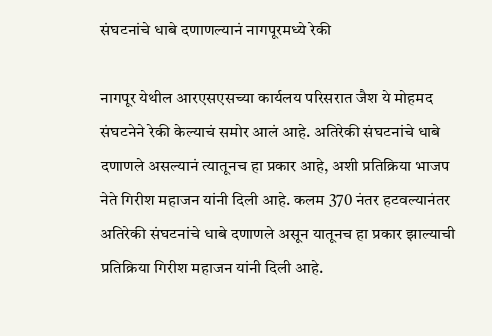संघटनांचे धाबे दणाणल्यानं नागपूरमध्ये रेकी

नागपूर येथील आरएसएसच्या कार्यलय परिसरात जैश ये मोहमद संघटनेने रेकी केल्याचं समोर आलं आहे. अतिरेकी संघटनांचे धाबे दणाणले असल्यानं त्यातूनच हा प्रकार आहे, अशी प्रतिक्रिया भाजप नेते गिरीश महाजन यांनी दिली आहे. कलम 370 नंतर हटवल्यानंतर अतिरेकी संघटनांचे धाबे दणाणले असून यातूनच हा प्रकार झाल्याची प्रतिक्रिया गिरीश महाजन यांनी दिली आहे.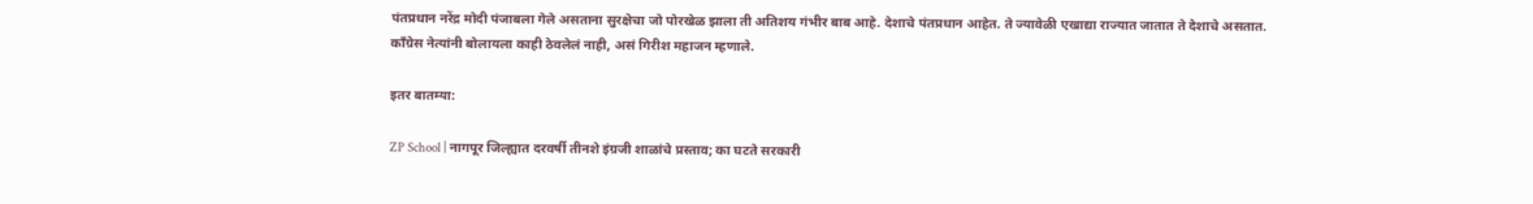पंतप्रधान नरेंद्र मोदी पंजाबला गेले असताना सुरक्षेचा जो पोरखेळ झाला ती अतिशय गंभीर बाब आहे. देशाचे पंतप्रधान आहेत. ते ज्यावेळी एखाद्या राज्यात जातात ते देशाचे असतात. काँग्रेस नेत्यांनी बोलायला काही ठेवलेलं नाही, असं गिरीश महाजन म्हणाले.

इतर बातम्या:

ZP School | नागपूर जिल्ह्यात दरवर्षी तीनशे इंग्रजी शाळांचे प्रस्ताव; का घटते सरकारी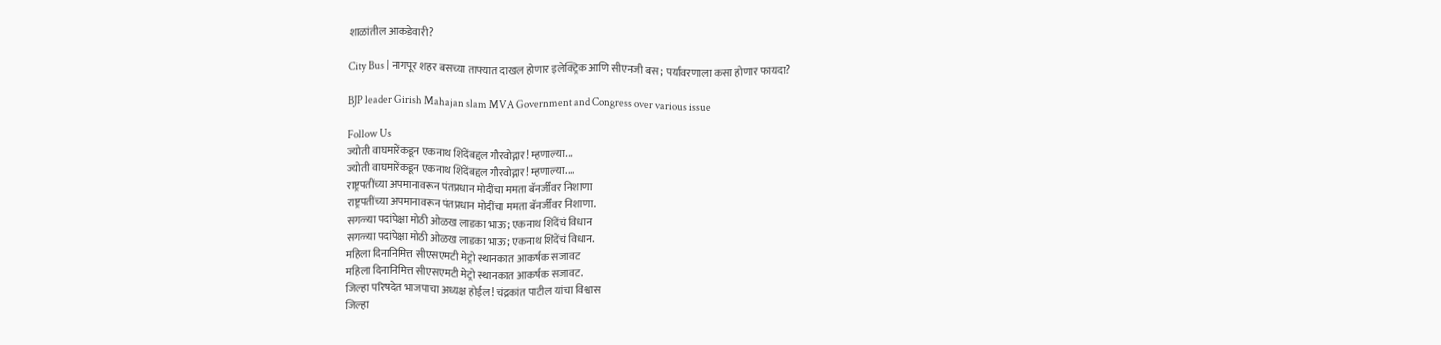शाळांतील आकडेवारी?

City Bus | नागपूर शहर बसच्या ताफ्यात दाखल होणार इलेक्ट्रिक आणि सीएनजी बस; पर्यावरणाला कसा होणार फायदा?

BJP leader Girish Mahajan slam MVA Government and Congress over various issue

Follow Us
ज्योती वाघमारेंकडून एकनाथ शिंदेंबद्दल गौरवोद्गार! म्हणाल्या...
ज्योती वाघमारेंकडून एकनाथ शिंदेंबद्दल गौरवोद्गार! म्हणाल्या....
राष्ट्रपतींच्या अपमानावरून पंतप्रधान मोदींचा ममता बॅनर्जींवर निशाणा
राष्ट्रपतींच्या अपमानावरून पंतप्रधान मोदींचा ममता बॅनर्जींवर निशाणा.
सगळ्या पदांपेक्षा मोठी ओळख लाडका भाऊ; एकनाथ शिंदेंचं विधान
सगळ्या पदांपेक्षा मोठी ओळख लाडका भाऊ; एकनाथ शिंदेंचं विधान.
महिला दिनानिमित्त सीएसएमटी मेट्रो स्थानकात आकर्षक सजावट
महिला दिनानिमित्त सीएसएमटी मेट्रो स्थानकात आकर्षक सजावट.
जिल्हा परिषदेत भाजपाचा अध्यक्ष होईल! चंद्रकांत पाटील यांचा विश्वास
जिल्हा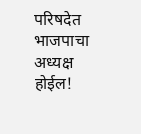परिषदेत भाजपाचा अध्यक्ष होईल!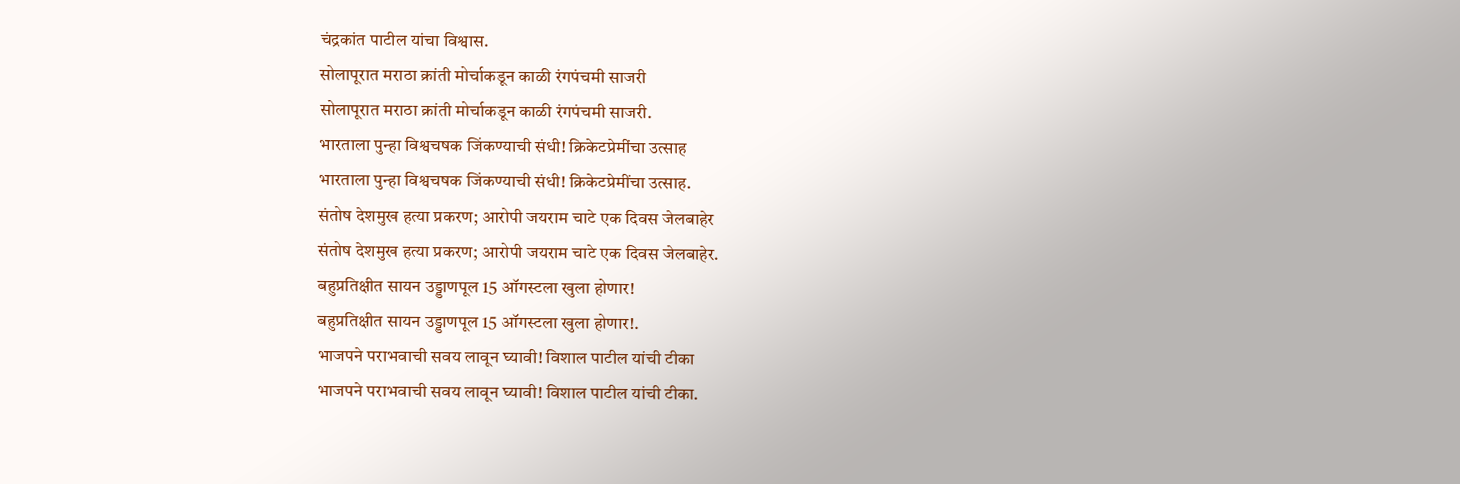चंद्रकांत पाटील यांचा विश्वास.
सोलापूरात मराठा क्रांती मोर्चाकडून काळी रंगपंचमी साजरी
सोलापूरात मराठा क्रांती मोर्चाकडून काळी रंगपंचमी साजरी.
भारताला पुन्हा विश्वचषक जिंकण्याची संधी! क्रिकेटप्रेमींचा उत्साह
भारताला पुन्हा विश्वचषक जिंकण्याची संधी! क्रिकेटप्रेमींचा उत्साह.
संतोष देशमुख हत्या प्रकरण; आरोपी जयराम चाटे एक दिवस जेलबाहेर
संतोष देशमुख हत्या प्रकरण; आरोपी जयराम चाटे एक दिवस जेलबाहेर.
बहुप्रतिक्षीत सायन उड्डाणपूल 15 ऑगस्टला खुला होणार!
बहुप्रतिक्षीत सायन उड्डाणपूल 15 ऑगस्टला खुला होणार!.
भाजपने पराभवाची सवय लावून घ्यावी! विशाल पाटील यांची टीका
भाजपने पराभवाची सवय लावून घ्यावी! विशाल पाटील यांची टीका.